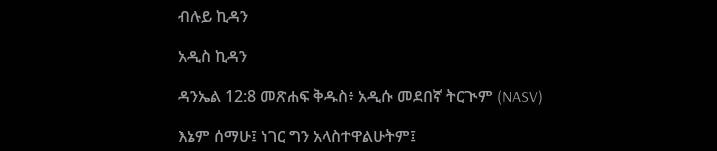ብሉይ ኪዳን

አዲስ ኪዳን

ዳንኤል 12:8 መጽሐፍ ቅዱስ፥ አዲሱ መደበኛ ትርጒም (NASV)

እኔም ሰማሁ፤ ነገር ግን አላስተዋልሁትም፤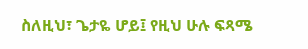ስለዚህ፣ ጌታዬ ሆይ፤ የዚህ ሁሉ ፍጻሜ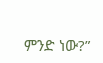ምንድ ነው?”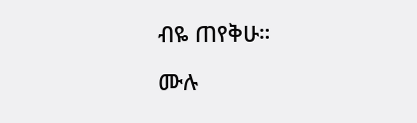ብዬ ጠየቅሁ።

ሙሉ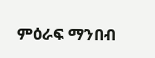ምዕራፍ ማንበብ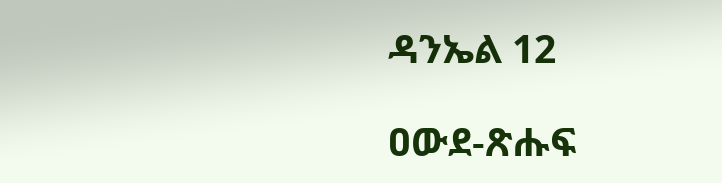ዳንኤል 12

ዐውደ-ጽሑፍ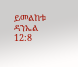ይመልከቱ ዳንኤል 12:8